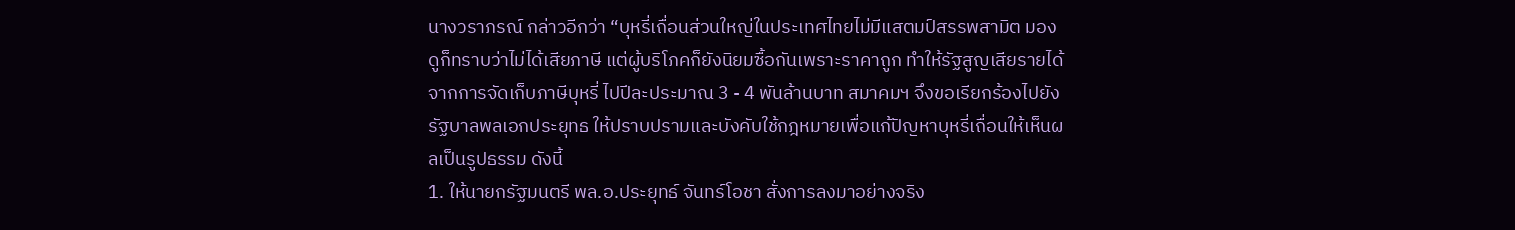นางวราภรณ์ กล่าวอีกว่า “บุหรี่เถื่อนส่วนใหญ่ในประเทศไทยไม่มีแสตมป์สรรพสามิต มองดูก็ทราบว่าไม่ได้เสียภาษี แต่ผู้บริโภคก็ยังนิยมซื้อกันเพราะราคาถูก ทำให้รัฐสูญเสียรายได้จากการจัดเก็บภาษีบุหรี่ ไปปีละประมาณ 3 - 4 พันล้านบาท สมาคมฯ จึงขอเรียกร้องไปยังรัฐบาลพลเอกประยุทธ ให้ปราบปรามและบังคับใช้กฎหมายเพื่อแก้ปัญหาบุหรี่เถื่อนให้เห็นผลเป็นรูปธรรม ดังนี้
1. ให้นายกรัฐมนตรี พล.อ.ประยุทธ์ จันทร์โอชา สั่งการลงมาอย่างจริง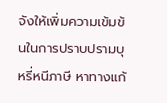จังให้เพิ่มความเข้มข้นในการปราบปรามบุหรี่หนีภาษี หาทางแก้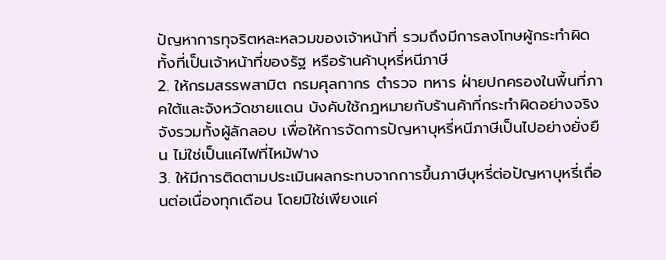ปัญหาการทุจริตหละหลวมของเจ้าหน้าที่ รวมถึงมีการลงโทษผู้กระทำผิดทั้งที่เป็นเจ้าหน้าที่ของรัฐ หรือร้านค้าบุหรี่หนีภาษี
2. ให้กรมสรรพสามิต กรมศุลกากร ตำรวจ ทหาร ฝ่ายปกครองในพื้นที่ภาคใต้และจังหวัดชายแดน บังคับใช้กฎหมายกับร้านค้าที่กระทำผิดอย่างจริงจังรวมทั้งผู้ลักลอบ เพื่อให้การจัดการปัญหาบุหรี่หนีภาษีเป็นไปอย่างยั่งยืน ไม่ใช่เป็นแค่ไฟที่ไหม้ฟาง
3. ให้มีการติดตามประเมินผลกระทบจากการขึ้นภาษีบุหรี่ต่อปัญหาบุหรี่เถื่อนต่อเนื่องทุกเดือน โดยมิใช่เพียงแค่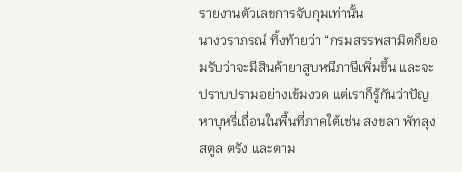รายงานตัวเลขการจับกุมเท่านั้น
นางวราภรณ์ ทิ้งท้ายว่า “กรมสรรพสามิตก็ยอมรับว่าจะมีสินค้ายาสูบหนีภาษีเพิ่มขึ้น และจะปราบปรามอย่างเข้มงวด แต่เราก็รู้กันว่าปัญหาบุหรี่เถื่อนในพื้นที่ภาคใต้เช่น สงขลา พัทลุง สตูล ตรัง และตาม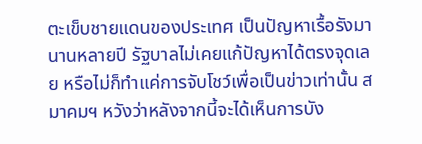ตะเข็บชายแดนของประเทศ เป็นปัญหาเรื้อรังมานานหลายปี รัฐบาลไม่เคยแก้ปัญหาได้ตรงจุดเลย หรือไม่ก็ทำแค่การจับโชว์เพื่อเป็นข่าวเท่านั้น สมาคมฯ หวังว่าหลังจากนี้จะได้เห็นการบัง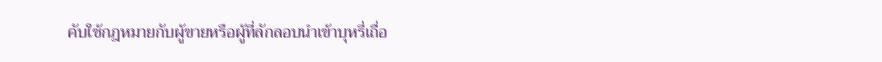คับใช้กฎหมายกับผู้ขายหรือผู้ที่ลักลอบนำเข้าบุหรี่เถื่อ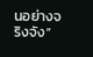นอย่างจริงจัง”